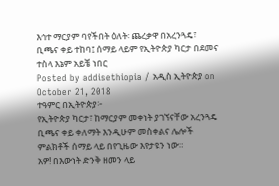እኅተ ማርያም ባየችበት ዕለት፡ ጨረቃዋ በአረንጓዴ፣ ቢጫና ቀይ ተከባ፤ ሰማይ ላይም የኢትዮጵያ ካርታ በደመና ተስላ እኔም አይቼ ነበር
Posted by addisethiopia / አዲስ ኢትዮጵያ on October 21, 2018
ተዓምር በኢትዮጵያ፦
የኢትዮጵያ ካርታ፣ ከማርያም መቀነት ያገኘናቸው አረንጓዴ ቢጫና ቀይ ቀለማት እንዲሁም መስቀልና ሌሎች ምልክቶች ሰማይ ላይ በየጊዜው እየታዩን ነው።
አዎ! በእውነት ድንቅ ዘመን ላይ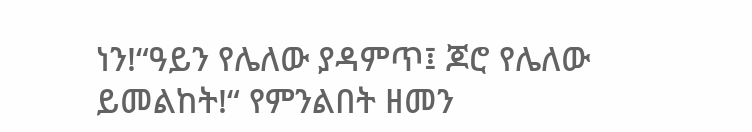ነን!“ዓይን የሌለው ያዳምጥ፤ ጆሮ የሌለው ይመልከት!“ የምንልበት ዘመን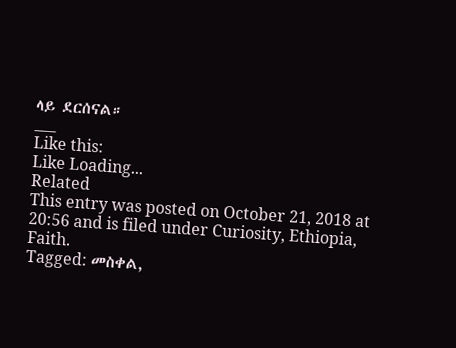ላይ ደርሰናል።
___
Like this:
Like Loading...
Related
This entry was posted on October 21, 2018 at 20:56 and is filed under Curiosity, Ethiopia, Faith.
Tagged: መስቀል,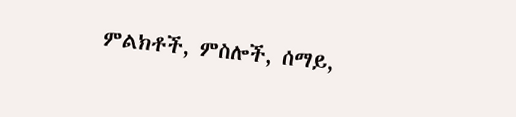ምልክቶች, ምስሎች, ሰማይ,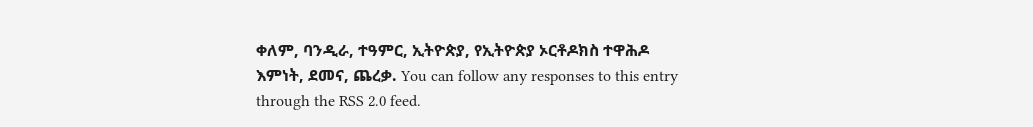ቀለም, ባንዲራ, ተዓምር, ኢትዮጵያ, የኢትዮጵያ ኦርቶዶክስ ተዋሕዶ እምነት, ደመና, ጨረቃ. You can follow any responses to this entry through the RSS 2.0 feed.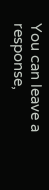You can leave a response,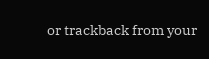or trackback from your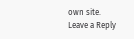own site.
Leave a Reply